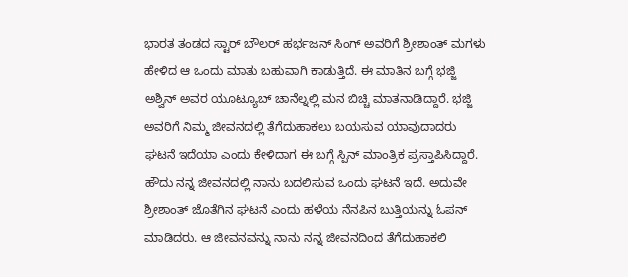ಭಾರತ ತಂಡದ ಸ್ಟಾರ್ ಬೌಲರ್ ಹರ್ಭಜನ್ ಸಿಂಗ್ ಅವರಿಗೆ ಶ್ರೀಶಾಂತ್ ಮಗಳು ಹೇಳಿದ ಆ ಒಂದು ಮಾತು ಬಹುವಾಗಿ ಕಾಡುತ್ತಿದೆ. ಈ ಮಾತಿನ ಬಗ್ಗೆ ಭಜ್ಜಿ ಅಶ್ವಿನ್ ಅವರ ಯೂಟ್ಯೂಬ್ ಚಾನೆಲ್ನಲ್ಲಿ ಮನ ಬಿಚ್ಚಿ ಮಾತನಾಡಿದ್ದಾರೆ. ಭಜ್ಜಿ ಅವರಿಗೆ ನಿಮ್ಮ ಜೀವನದಲ್ಲಿ ತೆಗೆದುಹಾಕಲು ಬಯಸುವ ಯಾವುದಾದರು ಘಟನೆ ಇದೆಯಾ ಎಂದು ಕೇಳಿದಾಗ ಈ ಬಗ್ಗೆ ಸ್ಪಿನ್ ಮಾಂತ್ರಿಕ ಪ್ರಸ್ತಾಪಿಸಿದ್ದಾರೆ.
ಹೌದು ನನ್ನ ಜೀವನದಲ್ಲಿ ನಾನು ಬದಲಿಸುವ ಒಂದು ಘಟನೆ ಇದೆ. ಅದುವೇ ಶ್ರೀಶಾಂತ್ ಜೊತೆಗಿನ ಘಟನೆ ಎಂದು ಹಳೆಯ ನೆನಪಿನ ಬುತ್ತಿಯನ್ನು ಓಪನ್ ಮಾಡಿದರು. ಆ ಜೀವನವನ್ನು ನಾನು ನನ್ನ ಜೀವನದಿಂದ ತೆಗೆದುಹಾಕಲಿ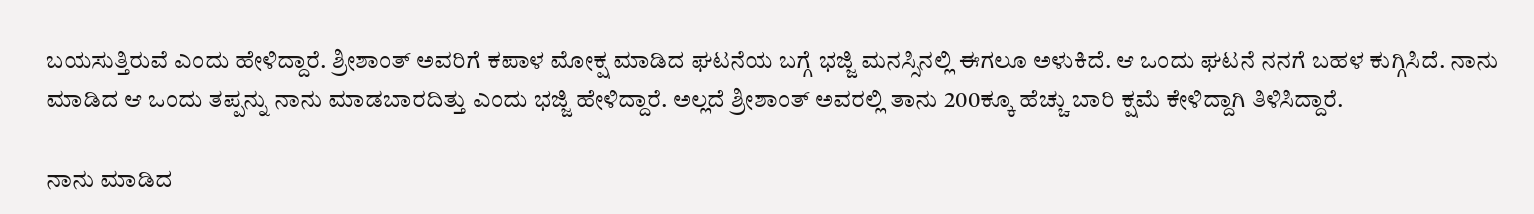ಬಯಸುತ್ತಿರುವೆ ಎಂದು ಹೇಳಿದ್ದಾರೆ. ಶ್ರೀಶಾಂತ್ ಅವರಿಗೆ ಕಪಾಳ ಮೋಕ್ಷ ಮಾಡಿದ ಘಟನೆಯ ಬಗ್ಗೆ ಭಜ್ಜಿ ಮನಸ್ಸಿನಲ್ಲಿ ಈಗಲೂ ಅಳುಕಿದೆ. ಆ ಒಂದು ಘಟನೆ ನನಗೆ ಬಹಳ ಕುಗ್ಗಿಸಿದೆ. ನಾನು ಮಾಡಿದ ಆ ಒಂದು ತಪ್ಪನ್ನು ನಾನು ಮಾಡಬಾರದಿತ್ತು ಎಂದು ಭಜ್ಜಿ ಹೇಳಿದ್ದಾರೆ. ಅಲ್ಲದೆ ಶ್ರೀಶಾಂತ್ ಅವರಲ್ಲಿ ತಾನು 200ಕ್ಕೂ ಹೆಚ್ಚು ಬಾರಿ ಕ್ಷಮೆ ಕೇಳಿದ್ದಾಗಿ ತಿಳಿಸಿದ್ದಾರೆ.

ನಾನು ಮಾಡಿದ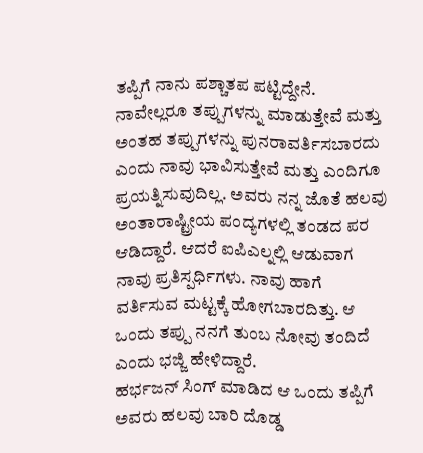ತಪ್ಪಿಗೆ ನಾನು ಪಶ್ಚಾತಪ ಪಟ್ಟಿದ್ದೇನೆ. ನಾವೇಲ್ಲರೂ ತಪ್ಪುಗಳನ್ನು ಮಾಡುತ್ತೇವೆ ಮತ್ತು ಅಂತಹ ತಪ್ಪುಗಳನ್ನು ಪುನರಾವರ್ತಿಸಬಾರದು ಎಂದು ನಾವು ಭಾವಿಸುತ್ತೇವೆ ಮತ್ತು ಎಂದಿಗೂ ಪ್ರಯತ್ನಿಸುವುದಿಲ್ಲ. ಅವರು ನನ್ನ ಜೊತೆ ಹಲವು ಅಂತಾರಾಷ್ಟ್ರೀಯ ಪಂದ್ಯಗಳಲ್ಲಿ ತಂಡದ ಪರ ಆಡಿದ್ದಾರೆ. ಆದರೆ ಐಪಿಎಲ್ನಲ್ಲಿ ಆಡುವಾಗ ನಾವು ಪ್ರತಿಸ್ಪರ್ಧಿಗಳು. ನಾವು ಹಾಗೆ ವರ್ತಿಸುವ ಮಟ್ಟಕ್ಕೆ ಹೋಗಬಾರದಿತ್ತು. ಆ ಒಂದು ತಪ್ಪು ನನಗೆ ತುಂಬ ನೋವು ತಂದಿದೆ ಎಂದು ಭಜ್ಜಿ ಹೇಳಿದ್ದಾರೆ.
ಹರ್ಭಜನ್ ಸಿಂಗ್ ಮಾಡಿದ ಆ ಒಂದು ತಪ್ಪಿಗೆ ಅವರು ಹಲವು ಬಾರಿ ದೊಡ್ಡ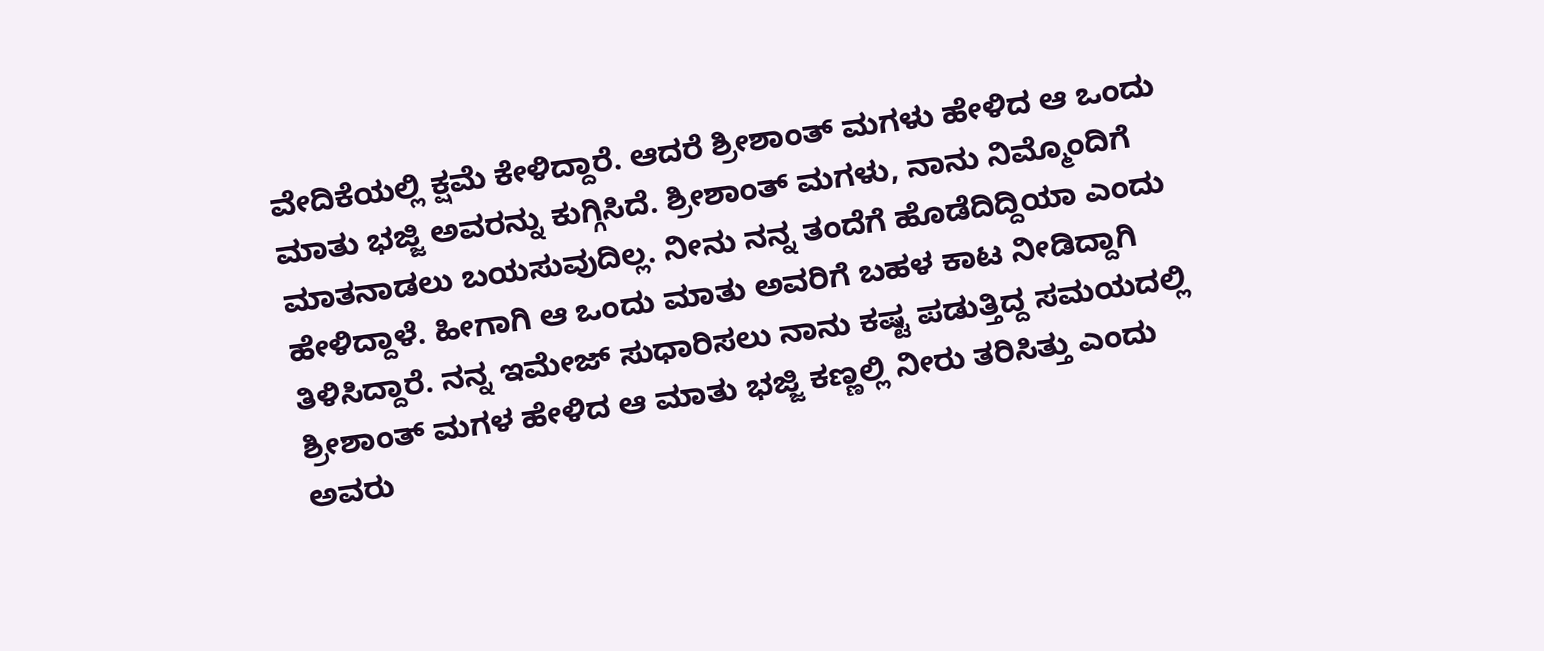ವೇದಿಕೆಯಲ್ಲಿ ಕ್ಷಮೆ ಕೇಳಿದ್ದಾರೆ. ಆದರೆ ಶ್ರೀಶಾಂತ್ ಮಗಳು ಹೇಳಿದ ಆ ಒಂದು ಮಾತು ಭಜ್ಜಿ ಅವರನ್ನು ಕುಗ್ಗಿಸಿದೆ. ಶ್ರೀಶಾಂತ್ ಮಗಳು, ನಾನು ನಿಮ್ಮೊಂದಿಗೆ ಮಾತನಾಡಲು ಬಯಸುವುದಿಲ್ಲ. ನೀನು ನನ್ನ ತಂದೆಗೆ ಹೊಡೆದಿದ್ದಿಯಾ ಎಂದು ಹೇಳಿದ್ದಾಳೆ. ಹೀಗಾಗಿ ಆ ಒಂದು ಮಾತು ಅವರಿಗೆ ಬಹಳ ಕಾಟ ನೀಡಿದ್ದಾಗಿ ತಿಳಿಸಿದ್ದಾರೆ. ನನ್ನ ಇಮೇಜ್ ಸುಧಾರಿಸಲು ನಾನು ಕಷ್ಟ ಪಡುತ್ತಿದ್ದ ಸಮಯದಲ್ಲಿ ಶ್ರೀಶಾಂತ್ ಮಗಳ ಹೇಳಿದ ಆ ಮಾತು ಭಜ್ಜಿ ಕಣ್ಣಲ್ಲಿ ನೀರು ತರಿಸಿತ್ತು ಎಂದು ಅವರು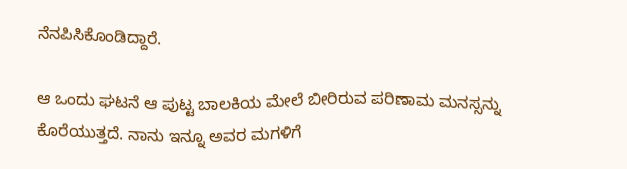ನೆನಪಿಸಿಕೊಂಡಿದ್ದಾರೆ.

ಆ ಒಂದು ಘಟನೆ ಆ ಪುಟ್ಟ ಬಾಲಕಿಯ ಮೇಲೆ ಬೀರಿರುವ ಪರಿಣಾಮ ಮನಸ್ಸನ್ನು ಕೊರೆಯುತ್ತದೆ. ನಾನು ಇನ್ನೂ ಅವರ ಮಗಳಿಗೆ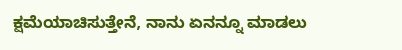ಕ್ಷಮೆಯಾಚಿಸುತ್ತೇನೆ, ನಾನು ಏನನ್ನೂ ಮಾಡಲು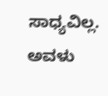ಸಾಧ್ಯವಿಲ್ಲ. ಅವಳು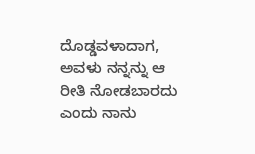ದೊಡ್ಡವಳಾದಾಗ, ಅವಳು ನನ್ನನ್ನು ಆ ರೀತಿ ನೋಡಬಾರದು ಎಂದು ನಾನು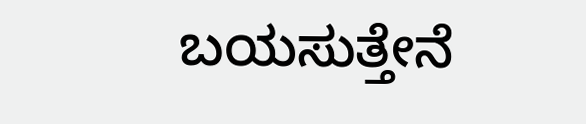ಬಯಸುತ್ತೇನೆ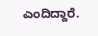ಎಂದಿದ್ದಾರೆ.